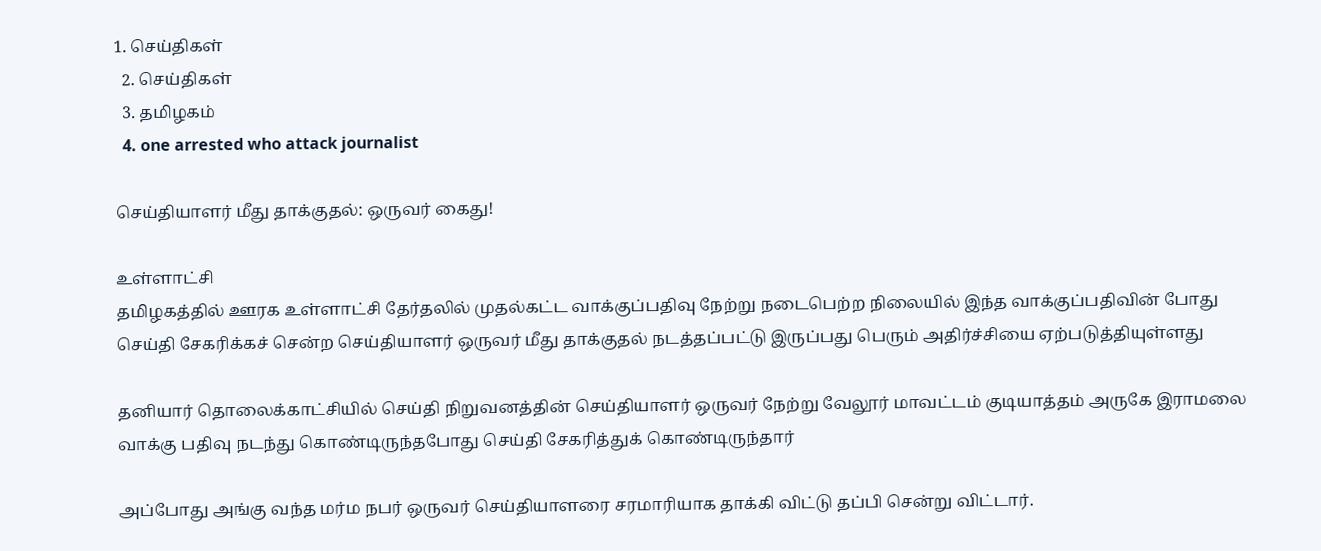1. செய்திகள்
  2. செய்திகள்
  3. த‌மிழக‌ம்
  4. one arrested who attack journalist

செய்தியாளர் மீது தாக்குதல்: ஒருவர் கைது!

உள்ளாட்சி
தமிழகத்தில் ஊரக உள்ளாட்சி தேர்தலில் முதல்கட்ட வாக்குப்பதிவு நேற்று நடைபெற்ற நிலையில் இந்த வாக்குப்பதிவின் போது செய்தி சேகரிக்கச் சென்ற செய்தியாளர் ஒருவர் மீது தாக்குதல் நடத்தப்பட்டு இருப்பது பெரும் அதிர்ச்சியை ஏற்படுத்தியுள்ளது

தனியார் தொலைக்காட்சியில் செய்தி நிறுவனத்தின் செய்தியாளர் ஒருவர் நேற்று வேலூர் மாவட்டம் குடியாத்தம் அருகே இராமலை வாக்கு பதிவு நடந்து கொண்டிருந்தபோது செய்தி சேகரித்துக் கொண்டிருந்தார்

அப்போது அங்கு வந்த மர்ம நபர் ஒருவர் செய்தியாளரை சரமாரியாக தாக்கி விட்டு தப்பி சென்று விட்டார்.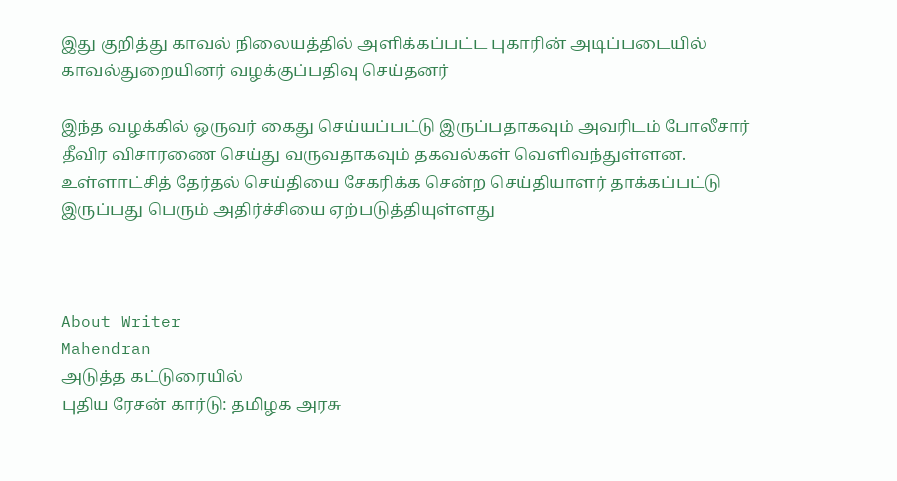இது குறித்து காவல் நிலையத்தில் அளிக்கப்பட்ட புகாரின் அடிப்படையில் காவல்துறையினர் வழக்குப்பதிவு செய்தனர்

இந்த வழக்கில் ஒருவர் கைது செய்யப்பட்டு இருப்பதாகவும் அவரிடம் போலீசார் தீவிர விசாரணை செய்து வருவதாகவும் தகவல்கள் வெளிவந்துள்ளன. உள்ளாட்சித் தேர்தல் செய்தியை சேகரிக்க சென்ற செய்தியாளர் தாக்கப்பட்டு இருப்பது பெரும் அதிர்ச்சியை ஏற்படுத்தியுள்ளது



About Writer
Mahendran
அடுத்த கட்டுரையில்
புதிய ரேசன் கார்டு: தமிழக அரசு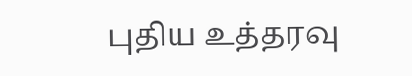புதிய உத்தரவு